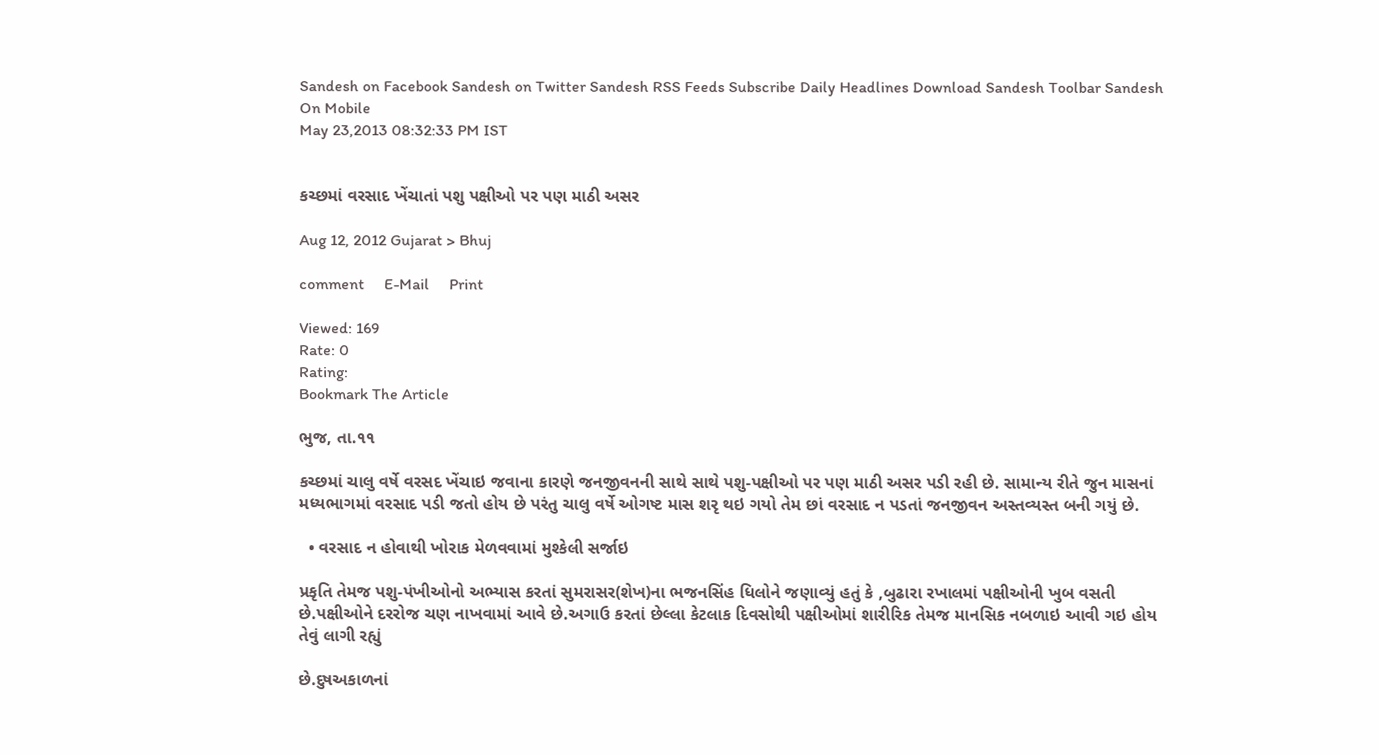Sandesh on Facebook Sandesh on Twitter Sandesh RSS Feeds Subscribe Daily Headlines Download Sandesh Toolbar Sandesh On Mobile
May 23,2013 08:32:33 PM IST


કચ્છમાં વરસાદ ખેંચાતાં પશુ પક્ષીઓ પર પણ માઠી અસર

Aug 12, 2012 Gujarat > Bhuj

comment     E-Mail     Print

Viewed: 169
Rate: 0
Rating:
Bookmark The Article

ભુજ, તા.૧૧

કચ્છમાં ચાલુ વર્ષે વરસદ ખેંચાઇ જવાના કારણે જનજીવનની સાથે સાથે પશુ-પક્ષીઓ પર પણ માઠી અસર પડી રહી છે. સામાન્ય રીતે જુન માસનાં મધ્યભાગમાં વરસાદ પડી જતો હોય છે પરંતુ ચાલુ વર્ષે ઓગષ્ટ માસ શરૃ થઇ ગયો તેમ છાં વરસાદ ન પડતાં જનજીવન અસ્તવ્યસ્ત બની ગયું છે.

  • વરસાદ ન હોવાથી ખોરાક મેળવવામાં મુશ્કેલી સર્જાઇ

પ્રકૃતિ તેમજ પશુ-પંખીઓનો અભ્યાસ કરતાં સુમરાસર(શેખ)ના ભજનસિંહ ધિલોને જણાવ્યું હતું કે ,બુઢારા રખાલમાં પક્ષીઓની ખુબ વસતી છે.પક્ષીઓને દરરોજ ચણ નાખવામાં આવે છે.અગાઉ કરતાં છેલ્લા કેટલાક દિવસોથી પક્ષીઓમાં શારીરિક તેમજ માનસિક નબળાઇ આવી ગઇ હોય તેવું લાગી રહ્યું

છે.દુષઅકાળનાં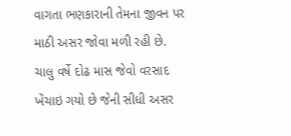વાગતા ભણકારાની તેમના જીવન પર માઠી અસર જોવા મળી રહી છે. ચાલુ વર્ષે દોઢ માસ જેવો વરસાદ ખેંચાઇ ગયો છે જેની સીધી અસર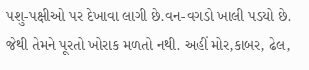પશુ-પક્ષીઓ પર દેખાવા લાગી છે.વન-વગડો ખાલી પડયો છે. જેથી તેમને પૂરતો ખોરાક મળતો નથી. અહીં મોર,કાબર, ઢેલ,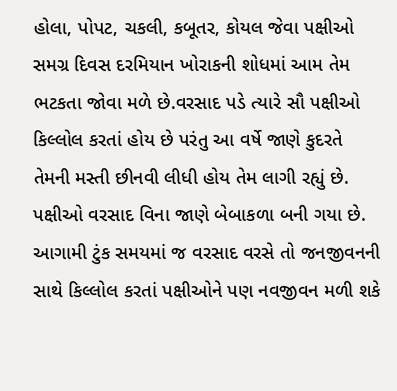હોલા, પોપટ, ચકલી, કબૂતર, કોયલ જેવા પક્ષીઓ સમગ્ર દિવસ દરમિયાન ખોરાકની શોધમાં આમ તેમ ભટકતા જોવા મળે છે.વરસાદ પડે ત્યારે સૌ પક્ષીઓ કિલ્લોલ કરતાં હોય છે પરંતુ આ વર્ષે જાણે કુદરતે તેમની મસ્તી છીનવી લીધી હોય તેમ લાગી રહ્યું છે. પક્ષીઓ વરસાદ વિના જાણે બેબાકળા બની ગયા છે. આગામી ટુંક સમયમાં જ વરસાદ વરસે તો જનજીવનની સાથે કિલ્લોલ કરતાં પક્ષીઓને પણ નવજીવન મળી શકે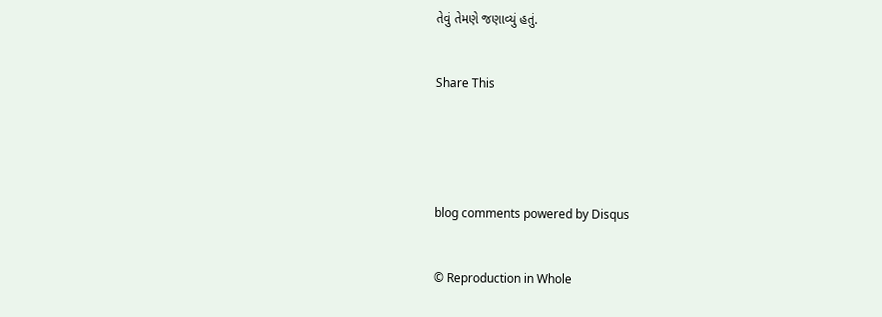તેવું તેમણે જણાવ્યું હતું.


Share This





blog comments powered by Disqus


© Reproduction in Whole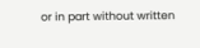or in part without written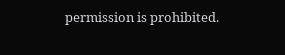permission is prohibited.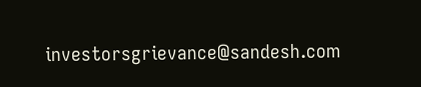investorsgrievance@sandesh.com